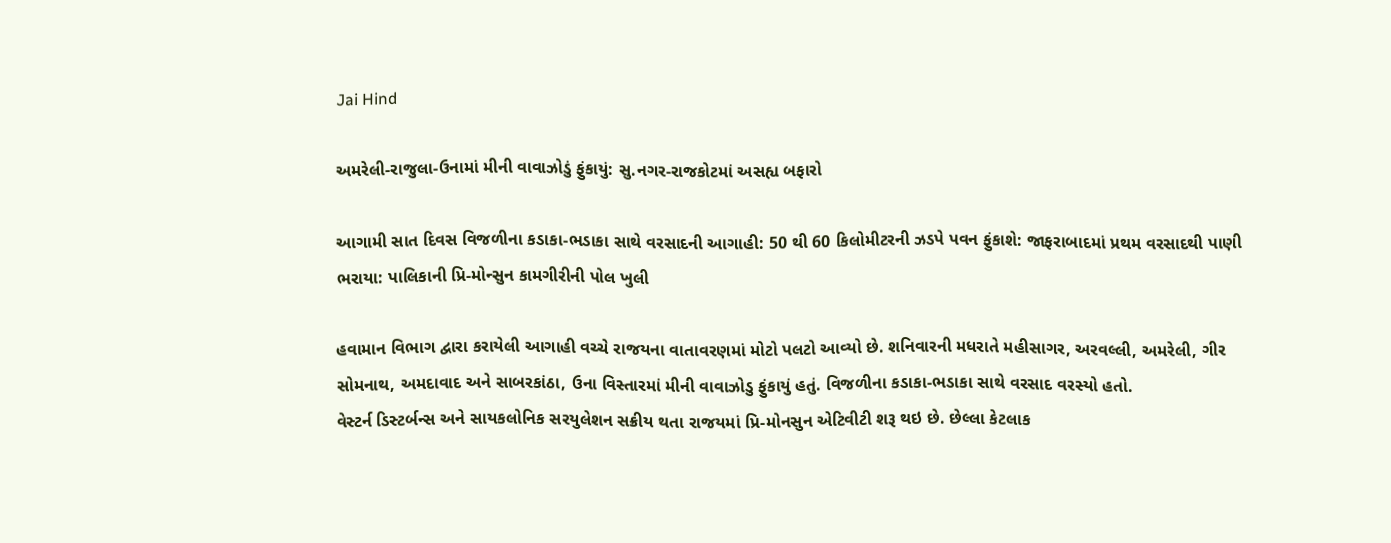Jai Hind

અમરેલી-રાજુલા-ઉનામાં મીની વાવાઝોડું ફુંકાયું: સુ.નગર-રાજકોટમાં અસહ્ય બફારો

આગામી સાત દિવસ વિજળીના કડાકા-ભડાકા સાથે વરસાદની આગાહી: 50 થી 60 કિલોમીટરની ઝડપે પવન ફુંકાશે: જાફરાબાદમાં પ્રથમ વરસાદથી પાણી ભરાયા: પાલિકાની પ્રિ-મોન્સુન કામગીરીની પોલ ખુલી

હવામાન વિભાગ દ્વારા કરાયેલી આગાહી વચ્ચે રાજયના વાતાવરણમાં મોટો પલટો આવ્યો છે. શનિવારની મધરાતે મહીસાગર, અરવલ્લી, અમરેલી, ગીર સોમનાથ, અમદાવાદ અને સાબરકાંઠા, ઉના વિસ્તારમાં મીની વાવાઝોડુ ફુંકાયું હતું. વિજળીના કડાકા-ભડાકા સાથે વરસાદ વરસ્યો હતો.
વેસ્ટર્ન ડિસ્ટર્બન્સ અને સાયકલોનિક સરયુલેશન સક્રીય થતા રાજયમાં પ્રિ-મોનસુન એટિવીટી શરૂ થઇ છે. છેલ્લા કેટલાક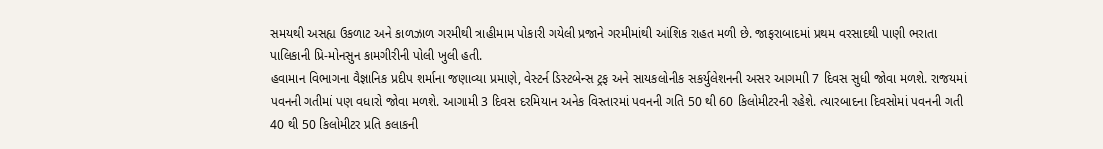સમયથી અસહ્ય ઉકળાટ અને કાળઝાળ ગરમીથી ત્રાહીમામ પોકારી ગયેલી પ્રજાને ગરમીમાંથી આંશિક રાહત મળી છે. જાફરાબાદમાં પ્રથમ વરસાદથી પાણી ભરાતા પાલિકાની પ્રિ-મોનસુન કામગીરીની પોલી ખુલી હતી.
હવામાન વિભાગના વૈજ્ઞાનિક પ્રદીપ શર્માના જણાવ્યા પ્રમાણે, વેસ્ટર્ન ડિસ્ટબેન્સ ટ્રફ અને સાયકલોનીક સકર્યુલેશનની અસર આગમાી 7 દિવસ સુધી જોવા મળશે. રાજયમાં પવનની ગતીમાં પણ વધારો જોવા મળશે. આગામી 3 દિવસ દરમિયાન અનેક વિસ્તારમાં પવનની ગતિ 50 થી 60 કિલોમીટરની રહેશે. ત્યારબાદના દિવસોમાં પવનની ગતી 40 થી 50 કિલોમીટર પ્રતિ કલાકની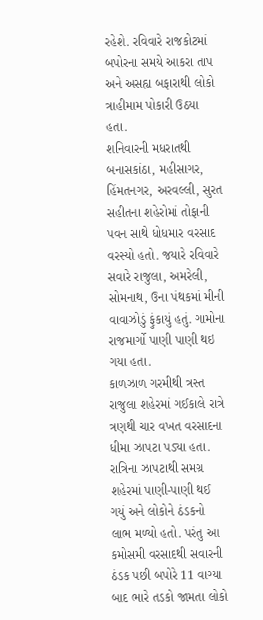રહેશે. રવિવારે રાજકોટમાં બપોરના સમયે આકરા તાપ અને અસહ્ય બફારાથી લોકો ત્રાહીમામ પોકારી ઉઠયા હતા.
શનિવારની મધરાતથી બનાસકાંઠા, મહીસાગર, હિંમતનગર, અરવલ્લી, સુરત સહીતના શહેરોમાં તોફાની પવન સાથે ધોધમાર વરસાદ વરસ્યો હતો. જયારે રવિવારે સવારે રાજુલા, અમરેલી, સોમનાથ, ઉના પંથકમાં મીની વાવાઝોડું ફુંકાયું હતું. ગામોના રાજમાર્ગો પાણી પાણી થઇ ગયા હતા.
કાળઝાળ ગરમીથી ત્રસ્ત રાજુલા શહેરમાં ગઈકાલે રાત્રે ત્રણથી ચાર વખત વરસાદના ધીમા ઝાપટા પડ્યા હતા. રાત્રિના ઝાપટાથી સમગ્ર શહેરમાં પાણી-પાણી થઈ ગયું અને લોકોને ઠંડકનો લાભ મળ્યો હતો. પરંતુ આ કમોસમી વરસાદથી સવારની ઠંડક પછી બપોરે 11 વાગ્યા બાદ ભારે તડકો જામતા લોકો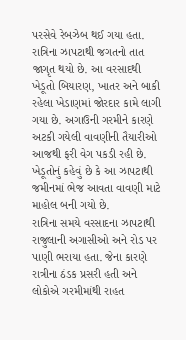પરસેવે રેબઝેબ થઈ ગયા હતા.
રાત્રિના ઝાપટાથી જગતનો તાત જાગૃત થયો છે. આ વરસાદથી ખેડૂતો બિયારણ, ખાતર અને બાકી રહેલા ખેડાણમાં જોરદાર કામે લાગી ગયા છે. અગાઉની ગરમીને કારણે અટકી ગયેલી વાવણીની તૈયારીઓ આજથી ફરી વેગ પકડી રહી છે. ખેડૂતોનું કહેવું છે કે આ ઝાપટાથી જમીનમાં ભેજ આવતા વાવણી માટે માહોલ બની ગયો છે.
રાત્રિના સમયે વરસાદના ઝાપટાથી રાજુલાની અગાસીઓ અને રોડ પર પાણી ભરાયા હતા. જેના કારણે રાત્રીના ઠંડક પ્રસરી હતી અને લોકોએ ગરમીમાંથી રાહત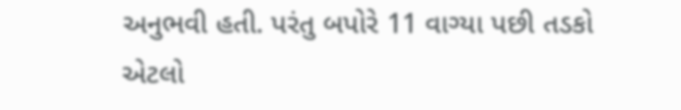અનુભવી હતી. પરંતુ બપોરે 11 વાગ્યા પછી તડકો એટલો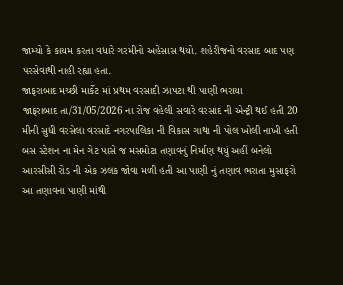જામ્યો કે કાયમ કરતા વધારે ગરમીનો અહેસાસ થયો. શહેરીજનો વરસાદ બાદ પણ પરસેવાથી નાહી રહ્યા હતા.
જાફરાબાદ મચ્છી માર્કેટ માં પ્રથમ વરસાદી ઝાપટા થી પાણી ભરાયા
જાફરાબાદ તા/31/05/2026 ના રોજ વહેલી સવારે વરસાદ ની એન્ટ્રી થઈ હતી 20 મીની સુધી વરસેલા વરસાદે નગરપાલિકા ની વિકાસ ગાથા ની પોલ ખોલી નાખી હતી બસ સ્ટેશન ના મેન ગેટ પાસે જ મસમોટા તણાવનું નિર્માણ થયું અહીં બનેલો આરસીસી રોડ ની એક ઝલક જોવા મળી હતી આ પાણી નું તણાવ ભરાતા મુસાફરો આ તણાવના પાણી માંથી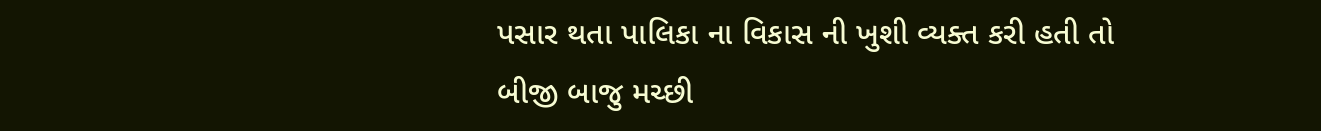પસાર થતા પાલિકા ના વિકાસ ની ખુશી વ્યક્ત કરી હતી તો બીજી બાજુ મચ્છી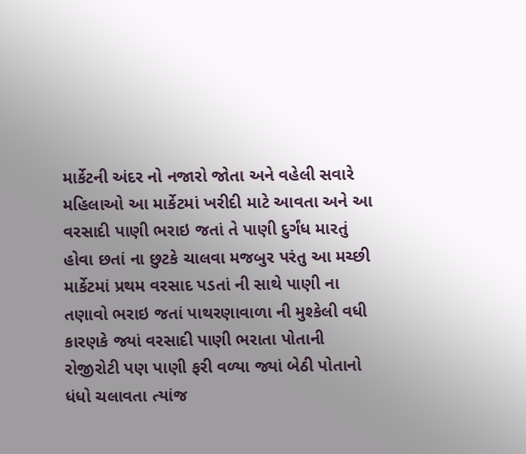માર્કેટની અંદર નો નજારો જોતા અને વહેલી સવારે મહિલાઓ આ માર્કેટમાં ખરીદી માટે આવતા અને આ વરસાદી પાણી ભરાઇ જતાં તે પાણી દુર્ગંધ મારતું હોવા છતાં ના છુટકે ચાલવા મજબુર પરંતુ આ મચ્છી માર્કેટમાં પ્રથમ વરસાદ પડતાં ની સાથે પાણી ના તણાવો ભરાઇ જતાં પાથરણાવાળા ની મુશ્કેલી વધી કારણકે જ્યાં વરસાદી પાણી ભરાતા પોતાની રોજીરોટી પણ પાણી ફરી વળ્યા જ્યાં બેઠી પોતાનો ધંધો ચલાવતા ત્યાંજ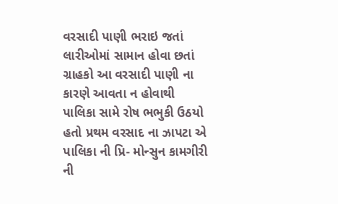વરસાદી પાણી ભરાઇ જતાં લારીઓમાં સામાન હોવા છતાં ગ્રાહકો આ વરસાદી પાણી ના કારણે આવતા ન હોવાથી પાલિકા સામે રોષ ભભુકી ઉઠયો હતો પ્રથમ વરસાદ ના ઝાપટા એ પાલિકા ની પ્રિ- મોન્સુન કામગીરી ની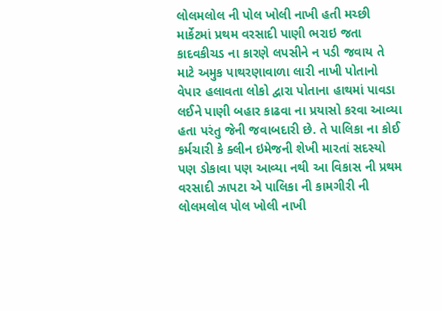લોલમલોલ ની પોલ ખોલી નાખી હતી મચ્છી માર્કેટમાં પ્રથમ વરસાદી પાણી ભરાઇ જતા કાદવકીચડ ના કારણે લપસીને ન પડી જવાય તે માટે અમુક પાથરણાવાળા લારી નાખી પોતાનો વેપાર હલાવતા લોકો દ્વારા પોતાના હાથમાં પાવડા લઈને પાણી બહાર કાઢવા ના પ્રયાસો કરવા આવ્યા હતા પરંતુ જેની જવાબદારી છે. તે પાલિકા ના કોઈ કર્મચારી કે ક્લીન ઇમેજની શેખી મારતાં સદસ્યો પણ ડોકાવા પણ આવ્યા નથી આ વિકાસ ની પ્રથમ વરસાદી ઝાપટા એ પાલિકા ની કામગીરી ની લોલમલોલ પોલ ખોલી નાખી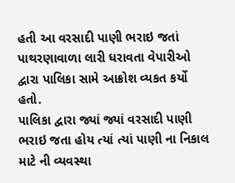હતી આ વરસાદી પાણી ભરાઇ જતાં પાથરણાવાળા લારી ધરાવતા વેપારીઓ દ્વારા પાલિકા સામે આક્રોશ વ્યકત કર્યો હતો.
પાલિકા દ્વારા જ્યાં જ્યાં વરસાદી પાણી ભરાઇ જતા હોય ત્યાં ત્યાં પાણી ના નિકાલ માટે ની વ્યવસ્થા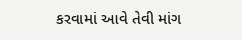કરવામાં આવે તેવી માંગ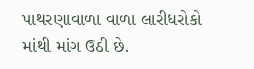પાથરણાવાળા વાળા લારીધરોકો માંથી માંગ ઉઠી છે.